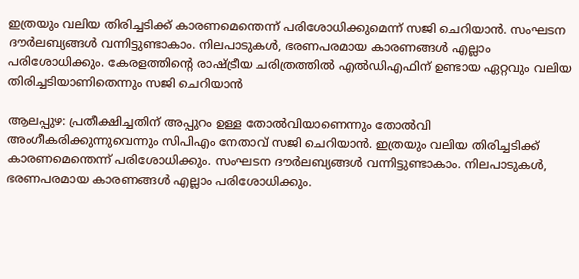ഇത്രയും വലിയ തിരിച്ചടിക്ക് കാരണമെന്തെന്ന് പരിശോധിക്കുമെന്ന് സജി ചെറിയാൻ. സംഘടന ദൗർലബ്യങ്ങൾ വന്നിട്ടുണ്ടാകാം. നിലപാടുകൾ, ഭരണപരമായ കാരണങ്ങൾ എല്ലാം പരിശോധിക്കും. കേരളത്തിന്റെ രാഷ്ട്രീയ ചരിത്രത്തിൽ എൽ‌ഡിഎഫിന് ഉണ്ടായ ഏറ്റവും വലിയ തിരിച്ചടിയാണിതെന്നും സജി ചെറിയാൻ

ആലപ്പുഴ: പ്രതീക്ഷിച്ചതിന് അപ്പുറം ഉള്ള തോൽവിയാണെന്നും തോൽവി അംഗീകരിക്കുന്നുവെന്നും സിപിഎം നേതാവ് സജി ചെറിയാൻ. ഇത്രയും വലിയ തിരിച്ചടിക്ക് കാരണമെന്തെന്ന് പരിശോധിക്കും. സംഘടന ദൗർലബ്യങ്ങൾ വന്നിട്ടുണ്ടാകാം. നിലപാടുകൾ, ഭരണപരമായ കാരണങ്ങൾ എല്ലാം പരിശോധിക്കും.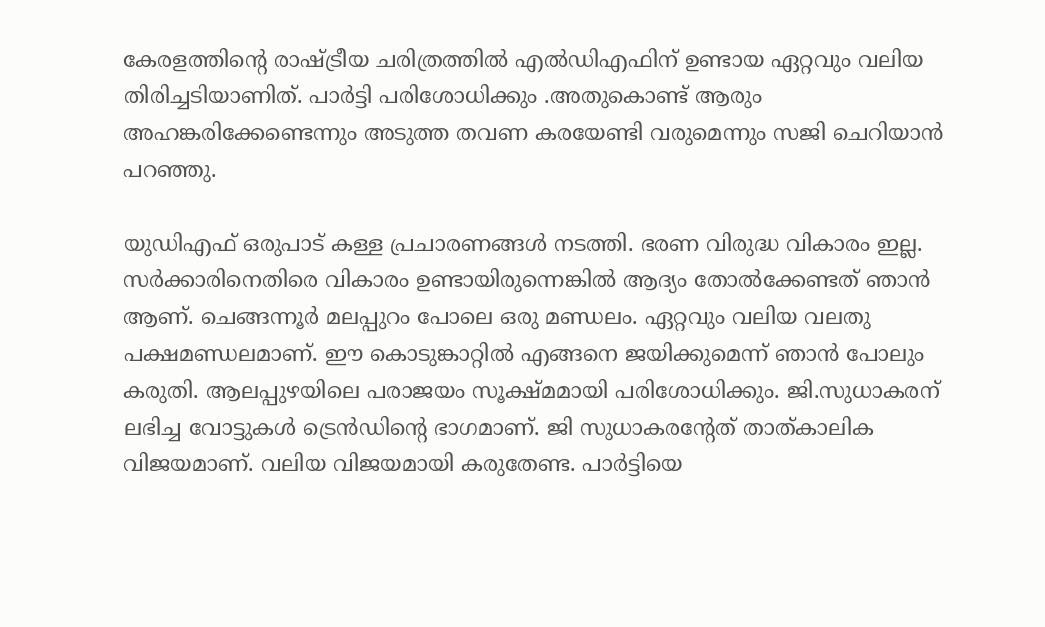കേരളത്തിന്റെ രാഷ്ട്രീയ ചരിത്രത്തിൽ എൽ‌ഡിഎഫിന് ഉണ്ടായ ഏറ്റവും വലിയ തിരിച്ചടിയാണിത്. പാർട്ടി പരിശോധിക്കും .അതുകൊണ്ട് ആരും അഹങ്കരിക്കേണ്ടെന്നും അടുത്ത തവണ കരയേണ്ടി വരുമെന്നും സജി ചെറിയാൻ പറഞ്ഞു.

യുഡിഎഫ് ഒരുപാട് കള്ള പ്രചാരണങ്ങൾ നടത്തി. ഭരണ വിരുദ്ധ വികാരം ഇല്ല. സർക്കാരിനെതിരെ വികാരം ഉണ്ടായിരുന്നെങ്കിൽ ആദ്യം തോൽക്കേണ്ടത് ഞാൻ ആണ്. ചെങ്ങന്നൂർ മലപ്പുറം പോലെ ഒരു മണ്ഡലം. ഏറ്റവും വലിയ വലതു പക്ഷമണ്ഡലമാണ്. ഈ കൊടുങ്കാറ്റിൽ എങ്ങനെ ജയിക്കുമെന്ന് ഞാൻ പോലും കരുതി. ആലപ്പുഴയിലെ പരാജയം സൂക്ഷ്മമായി പരിശോധിക്കും. ജി.സുധാകരന് ലഭിച്ച വോട്ടുകൾ ട്രെൻഡിന്റെ ഭാഗമാണ്. ജി സുധാകരന്റേത് താത്കാലിക വിജയമാണ്. വലിയ വിജയമായി കരുതേണ്ട. പാർട്ടിയെ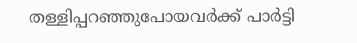തള്ളിപ്പറഞ്ഞുപോയവർക്ക് പാർട്ടി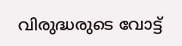വിരുദ്ധരുടെ വോട്ട്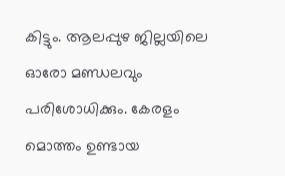കിട്ടും. ആലപ്പുഴ ജില്ലയിലെ ഓരോ മണ്ഡലവും പരിശോധിക്കും. കേരളം മൊത്തം ഉണ്ടായ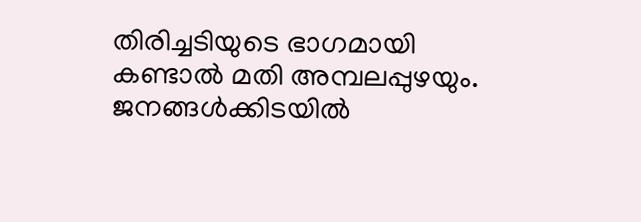തിരിച്ചടിയുടെ ഭാഗമായി കണ്ടാൽ മതി അമ്പലപ്പുഴയും. ജനങ്ങൾക്കിടയിൽ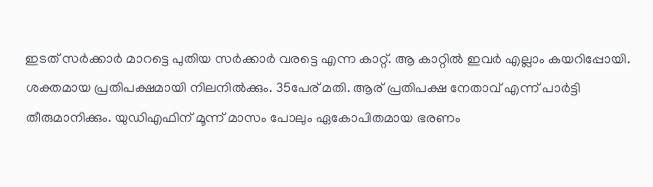ഇടത് സർക്കാർ മാറട്ടെ പുതിയ സർക്കാർ വരട്ടെ എന്ന കാറ്റ്. ആ കാറ്റിൽ ഇവർ എല്ലാം കയറിപ്പോയി. ശക്തമായ പ്രതിപക്ഷമായി നിലനിൽക്കും. 35പേര് മതി. ആര് പ്രതിപക്ഷ നേതാവ് എന്ന് പാർട്ടി തീരുമാനിക്കും. യുഡിഎഫിന് മൂന്ന് മാസം പോലും ഏകോപിതമായ ഭരണം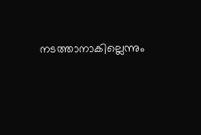നടത്താനാകില്ലെന്നും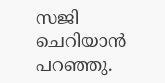സജി ചെറിയാൻ‌ പറഞ്ഞു.